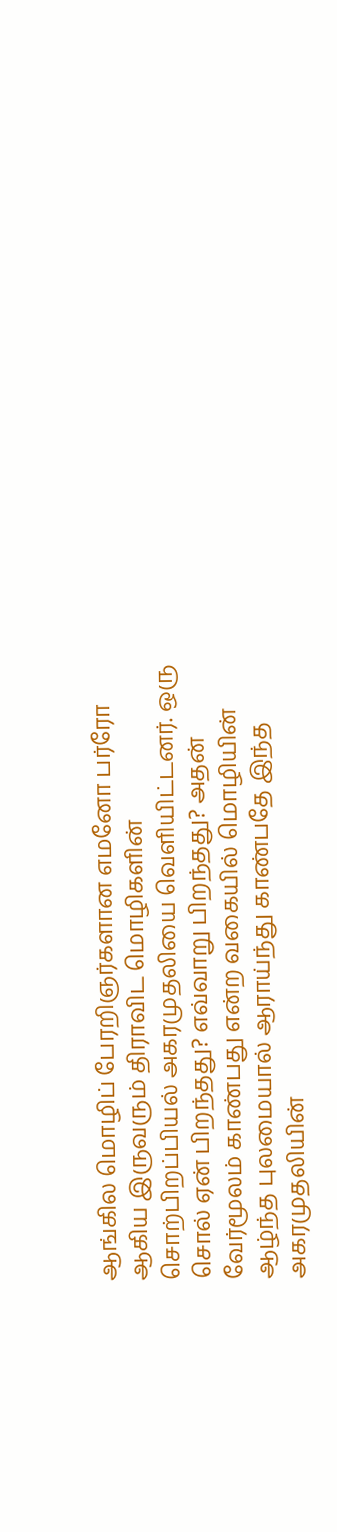ஆங்கில மொழிப் பேரறிஞர்களான எமனோ பர்ரோ ஆகிய இருவரும் திராவிட மொழிகளின் சொற்பிறப்பியல் அகரமுதலியை வெளியிட்டனர். ஒரு சொல் ஏன் பிறந்தது? எவ்வாறு பிறந்தது? அதன் வேர்மூலம் காண்பது என்ற வகையில் மொழியின் ஆழ்ந்த புலமையால் ஆராய்ந்து காண்பதே இந்த அகரமுதலியின்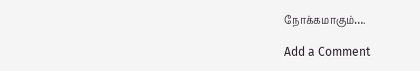நோக்கமாகும்….

Add a Comment